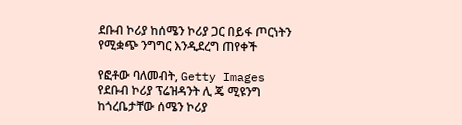ደቡብ ኮሪያ ከሰሜን ኮሪያ ጋር በይፋ ጦርነትን የሚቋጭ ንግግር እንዲደረግ ጠየቀች

የፎቶው ባለመብት, Getty Images
የደቡብ ኮሪያ ፕሬዝዳንት ሊ ጄ ሚዩንግ ከጎረቤታቸው ሰሜን ኮሪያ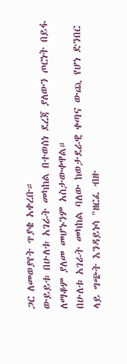ጋር ለመወያየት ጥያቄ አቀረቡ።
ውይይቱ በሁለቱ አገራት መካከል በተወሰነ ደረጃ ያለውን ጦርነት በይፋ ለማቆም ያለመ መሆኑንም አስታውቀዋል።
በሁለቱ አገራት መካከል ባለው ከወታደራዊ ቀጣና ውጪ የሆነ ድንበር ላይ ግጭት እንዳይነሳ "ዘርፈ ብዙ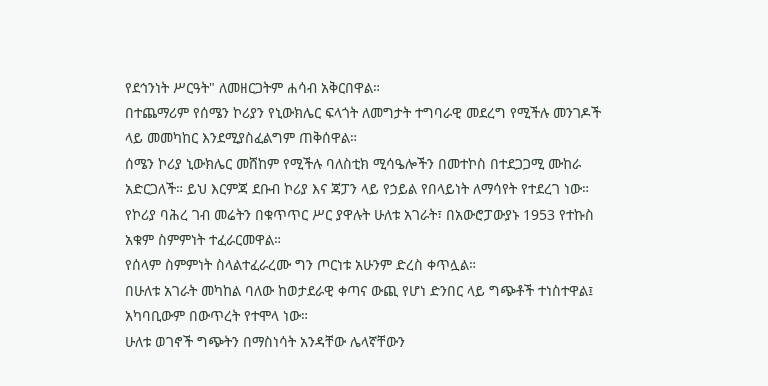የደኅንነት ሥርዓት" ለመዘርጋትም ሐሳብ አቅርበዋል።
በተጨማሪም የሰሜን ኮሪያን የኒውክሌር ፍላጎት ለመግታት ተግባራዊ መደረግ የሚችሉ መንገዶች ላይ መመካከር እንደሚያስፈልግም ጠቅሰዋል።
ሰሜን ኮሪያ ኒውክሌር መሸከም የሚችሉ ባለስቲክ ሚሳዔሎችን በመተኮስ በተደጋጋሚ ሙከራ አድርጋለች። ይህ እርምጃ ደቡብ ኮሪያ እና ጃፓን ላይ የኃይል የበላይነት ለማሳየት የተደረገ ነው።
የኮሪያ ባሕረ ገብ መሬትን በቁጥጥር ሥር ያዋሉት ሁለቱ አገራት፣ በአውሮፓውያኑ 1953 የተኩስ አቁም ስምምነት ተፈራርመዋል።
የሰላም ስምምነት ስላልተፈራረሙ ግን ጦርነቱ አሁንም ድረስ ቀጥሏል።
በሁለቱ አገራት መካከል ባለው ከወታደራዊ ቀጣና ውጪ የሆነ ድንበር ላይ ግጭቶች ተነስተዋል፤ አካባቢውም በውጥረት የተሞላ ነው።
ሁለቱ ወገኖች ግጭትን በማስነሳት አንዳቸው ሌላኛቸውን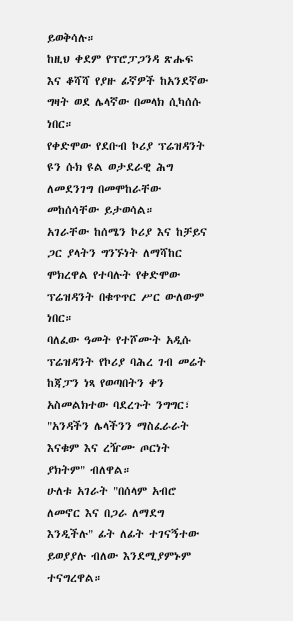ይወቅሳሉ።
ከዚህ ቀደም የፕሮፓጋንዳ ጽሑፍ እና ቆሻሻ የያዙ ፊኛዎች ከአንደኛው ግዛት ወደ ሌላኛው በመላክ ሲካሰሱ ነበር።
የቀድሞው የደቡብ ኮሪያ ፕሬዝዳንት ዩን ሱክ ዩል ወታደራዊ ሕግ ለመደንገግ በመሞከራቸው መከሰሳቸው ይታወሳል።
አገራቸው ከሰሜን ኮሪያ እና ከቻይና ጋር ያላትን ግንኙነት ለማሻከር ሞክረዋል የተባሉት የቀድሞው ፕሬዝዳንት በቁጥጥር ሥር ውለውም ነበር።
ባለፈው ዓመት የተሾሙት አዲሱ ፕሬዝዳንት የኮሪያ ባሕረ ገብ መሬት ከጃፓን ነጻ የወጣበትን ቀን አስመልክተው ባደረጉት ንግግር፣ "አንዳችን ሌላችንን ማስፈራራት እናቁም እና ረዥሙ ጦርነት ያክትም" ብለዋል።
ሁለቱ አገራት "በሰላም አብሮ ለመኖር እና በጋራ ለማደግ እንዲችሉ" ፊት ለፊት ተገናኝተው ይወያያሉ ብለው እንደሚያምኑም ተናግረዋል።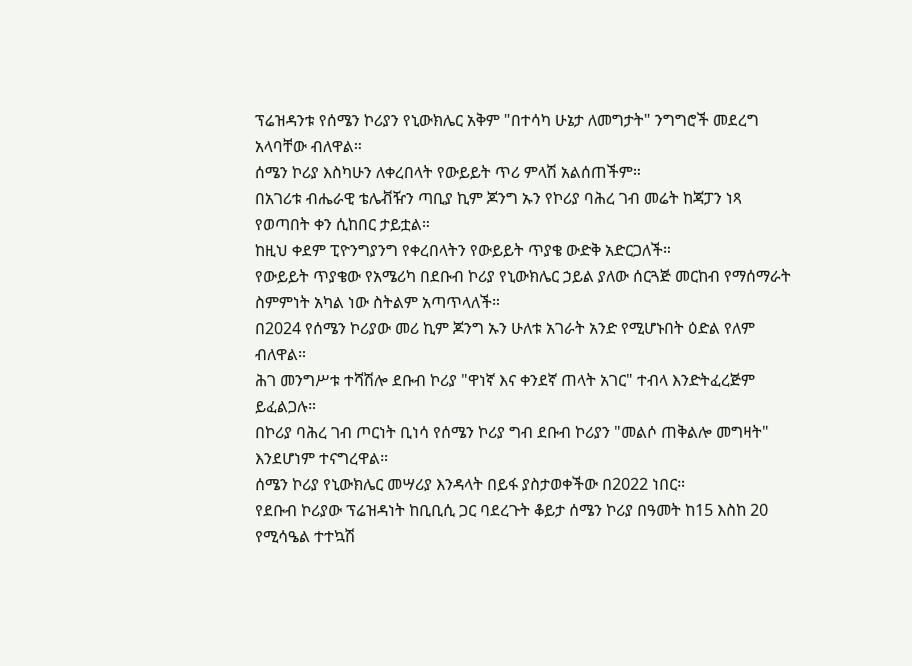ፕሬዝዳንቱ የሰሜን ኮሪያን የኒውክሌር አቅም "በተሳካ ሁኔታ ለመግታት" ንግግሮች መደረግ አላባቸው ብለዋል።
ሰሜን ኮሪያ እስካሁን ለቀረበላት የውይይት ጥሪ ምላሽ አልሰጠችም።
በአገሪቱ ብሔራዊ ቴሌቭዥን ጣቢያ ኪም ጆንግ ኡን የኮሪያ ባሕረ ገብ መሬት ከጃፓን ነጻ የወጣበት ቀን ሲከበር ታይቷል።
ከዚህ ቀደም ፒዮንግያንግ የቀረበላትን የውይይት ጥያቄ ውድቅ አድርጋለች።
የውይይት ጥያቄው የአሜሪካ በደቡብ ኮሪያ የኒውክሌር ኃይል ያለው ሰርጓጅ መርከብ የማሰማራት ስምምነት አካል ነው ስትልም አጣጥላለች።
በ2024 የሰሜን ኮሪያው መሪ ኪም ጆንግ ኡን ሁለቱ አገራት አንድ የሚሆኑበት ዕድል የለም ብለዋል።
ሕገ መንግሥቱ ተሻሽሎ ደቡብ ኮሪያ "ዋነኛ እና ቀንደኛ ጠላት አገር" ተብላ እንድትፈረጅም ይፈልጋሉ።
በኮሪያ ባሕረ ገብ ጦርነት ቢነሳ የሰሜን ኮሪያ ግብ ደቡብ ኮሪያን "መልሶ ጠቅልሎ መግዛት" እንደሆነም ተናግረዋል።
ሰሜን ኮሪያ የኒውክሌር መሣሪያ እንዳላት በይፋ ያስታወቀችው በ2022 ነበር።
የደቡብ ኮሪያው ፕሬዝዳነት ከቢቢሲ ጋር ባደረጉት ቆይታ ሰሜን ኮሪያ በዓመት ከ15 እስከ 20 የሚሳዔል ተተኳሽ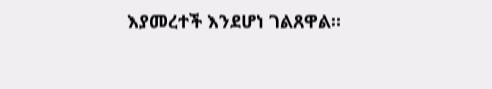እያመረተች እንደሆነ ገልጸዋል።